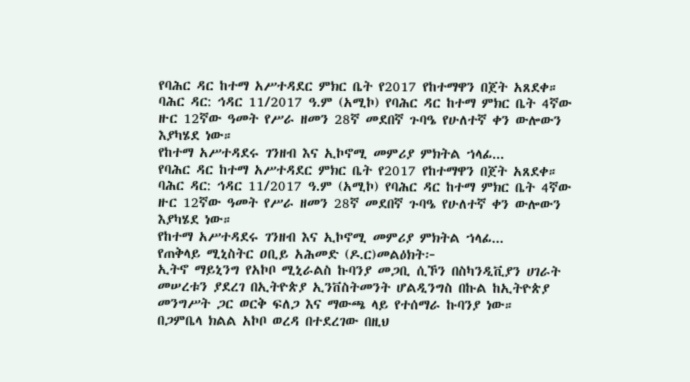የባሕር ዳር ከተማ አሥተዳደር ምክር ቤት የ2017 የከተማዋን በጀት አጸደቀ።
ባሕር ዳር: ኅዳር 11/2017 ዓ.ም (አሚኮ) የባሕር ዳር ከተማ ምክር ቤት 4ኛው ዙር 12ኛው ዓመት የሥራ ዘመን 28ኛ መደበኛ ጉባዔ የሁለተኛ ቀን ውሎውን እያካሄደ ነው።
የከተማ አሥተዳደሩ ገንዘብ እና ኢኮኖሚ መምሪያ ምክትል ኀላፊ...
የባሕር ዳር ከተማ አሥተዳደር ምክር ቤት የ2017 የከተማዋን በጀት አጸደቀ።
ባሕር ዳር: ኅዳር 11/2017 ዓ.ም (አሚኮ) የባሕር ዳር ከተማ ምክር ቤት 4ኛው ዙር 12ኛው ዓመት የሥራ ዘመን 28ኛ መደበኛ ጉባዔ የሁለተኛ ቀን ውሎውን እያካሄደ ነው።
የከተማ አሥተዳደሩ ገንዘብ እና ኢኮኖሚ መምሪያ ምክትል ኀላፊ...
የጠቅላይ ሚኒስትር ዐቢይ አሕመድ (ዶ.ር)መልዕክት፦
ኢትኖ ማይኒንግ የአኮቦ ሚኒራልስ ኩባንያ መጋቢ ሲኾን በስካንዲቪያን ሀገራት መሠረቱን ያደረገ በኢትዮጵያ ኢንቨስትመንት ሆልዲንግስ በኩል ከኢትዮጵያ መንግሥት ጋር ወርቅ ፍለጋ እና ማውጫ ላይ የተሰማራ ኩባንያ ነው።
በጋምቤላ ክልል አኮቦ ወረዳ በተደረገው በዚህ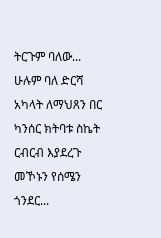ትርጉም ባለው...
ሁሉም ባለ ድርሻ አካላት ለማህጸን በር ካንሰር ክትባቱ ስኬት ርብርብ እያደረጉ መኾኑን የሰሜን ጎንደር...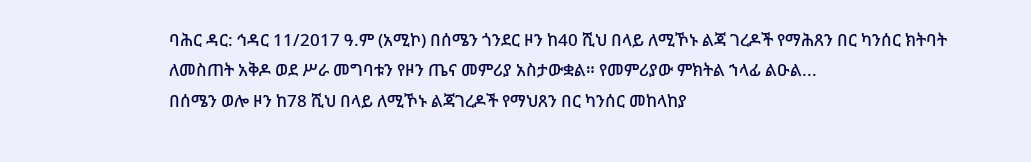ባሕር ዳር: ኅዳር 11/2017 ዓ.ም (አሚኮ) በሰሜን ጎንደር ዞን ከ40 ሺህ በላይ ለሚኾኑ ልጃ ገረዶች የማሕጸን በር ካንሰር ክትባት ለመስጠት አቅዶ ወደ ሥራ መግባቱን የዞን ጤና መምሪያ አስታውቋል። የመምሪያው ምክትል ኀላፊ ልዑል...
በሰሜን ወሎ ዞን ከ78 ሺህ በላይ ለሚኾኑ ልጃገረዶች የማህጸን በር ካንሰር መከላከያ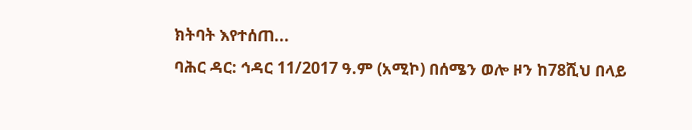ክትባት እየተሰጠ...
ባሕር ዳር: ኅዳር 11/2017 ዓ.ም (አሚኮ) በሰሜን ወሎ ዞን ከ78ሺህ በላይ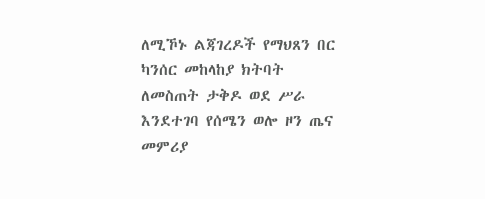ለሚኾኑ ልጃገረዶች የማህጸን በር ካንሰር መከላከያ ክትባት ለመስጠት ታቅዶ ወደ ሥራ እንደተገባ የሰሜን ወሎ ዞን ጤና መምሪያ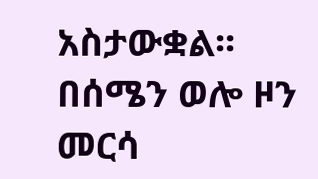አስታውቋል፡፡
በሰሜን ወሎ ዞን መርሳ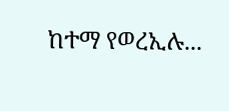ከተማ የወረኢሉ...